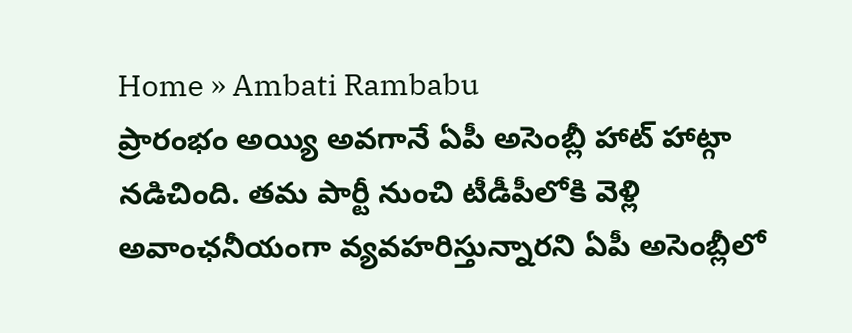Home » Ambati Rambabu
ప్రారంభం అయ్యి అవగానే ఏపీ అసెంబ్లీ హాట్ హాట్గా నడిచింది. తమ పార్టీ నుంచి టీడీపీలోకి వెళ్లి అవాంఛనీయంగా వ్యవహరిస్తున్నారని ఏపీ అసెంబ్లీలో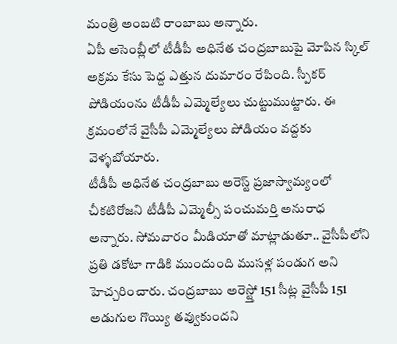మంత్రి అంబటి రాంబాబు అన్నారు.
ఏపీ అసెంబ్లీలో టీడీపీ అధినేత చంద్రబాబుపై మోపిన స్కిల్ అక్రమ కేసు పెద్ద ఎత్తున దుమారం రేపింది. స్పీకర్ పోడియంను టీడీపీ ఎమ్మెల్యేలు చుట్టుముట్టారు. ఈ క్రమంలోనే వైసీపీ ఎమ్మెల్యేలు పోడియం వద్దకు వెళ్ళబోయారు.
టీడీపీ అధినేత చంద్రబాబు అరెస్ట్ ప్రజాస్వామ్యంలో చీకటిరోజని టీడీపీ ఎమ్మెల్సీ పంచుమర్తి అనురాధ అన్నారు. సోమవారం మీడియాతో మాట్లాడుతూ.. వైసీపీలోని ప్రతి డకోటా గాడికి ముందుంది ముసళ్ల పండుగ అని హెచ్చరించారు. చంద్రబాబు అరెస్ట్తో 151 సీట్ల వైసీపీ 151 అడుగుల గొయ్యి తవ్వుకుందని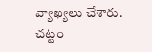వ్యాఖ్యలు చేశారు.
చట్టం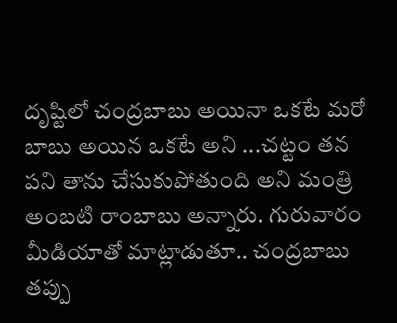దృష్టిలో చంద్రబాబు అయినా ఒకటే మరో బాబు అయిన ఒకటే అని ...చట్టం తన పని తాను చేసుకుపోతుంది అని మంత్రి అంబటి రాంబాబు అన్నారు. గురువారం మీడియాతో మాట్లాడుతూ.. చంద్రబాబు తప్పు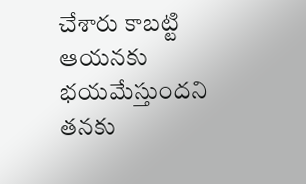చేశారు కాబట్టి ఆయనకు భయమేస్తుందని తనకు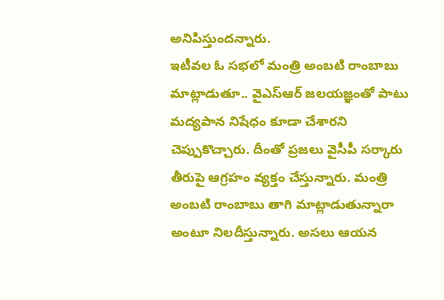అనిపిస్తుందన్నారు.
ఇటీవల ఓ సభలో మంత్రి అంబటి రాంబాబు మాట్లాడుతూ.. వైఎస్ఆర్ జలయజ్ఞంతో పాటు మద్యపాన నిషేధం కూడా చేశారని చెప్పుకొచ్చారు. దీంతో ప్రజలు వైసీపీ సర్కారు తీరుపై ఆగ్రహం వ్యక్తం చేస్తున్నారు. మంత్రి అంబటి రాంబాబు తాగి మాట్లాడుతున్నారా అంటూ నిలదీస్తున్నారు. అసలు ఆయన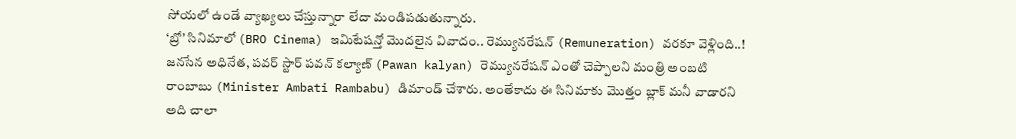సోయలో ఉండే వ్యాఖ్యలు చేస్తున్నారా లేదా మండిపడుతున్నారు.
‘బ్రో’ సినిమాలో (BRO Cinema) ఇమిటేషన్తో మొదలైన వివాదం.. రెమ్యునరేషన్ (Remuneration) వరకూ వెళ్లింది..! జనసేన అధినేత, పవర్ స్టార్ పవన్ కల్యాణ్ (Pawan kalyan) రెమ్యునరేషన్ ఎంతో చెప్పాలని మంత్రి అంబటి రాంబాబు (Minister Ambati Rambabu) డిమాండ్ చేశారు. అంతేకాదు ఈ సినిమాకు మొత్తం బ్లాక్ మనీ వాడారని అది చాలా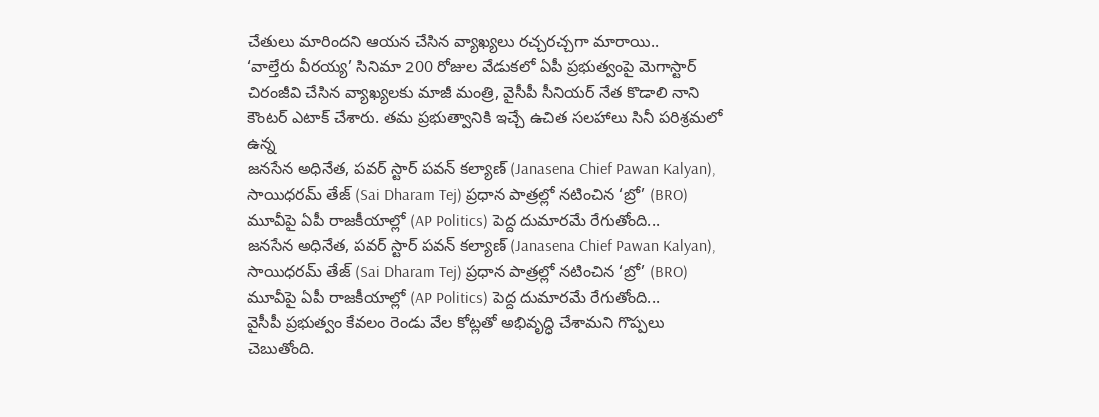చేతులు మారిందని ఆయన చేసిన వ్యాఖ్యలు రచ్చరచ్చగా మారాయి..
‘వాల్తేరు వీరయ్య’ సినిమా 200 రోజుల వేడుకలో ఏపీ ప్రభుత్వంపై మెగాస్టార్ చిరంజీవి చేసిన వ్యాఖ్యలకు మాజీ మంత్రి, వైసీపీ సీనియర్ నేత కొడాలి నాని కౌంటర్ ఎటాక్ చేశారు. తమ ప్రభుత్వానికి ఇచ్చే ఉచిత సలహాలు సినీ పరిశ్రమలో ఉన్న
జనసేన అధినేత, పవర్ స్టార్ పవన్ కల్యాణ్ (Janasena Chief Pawan Kalyan), సాయిధరమ్ తేజ్ (Sai Dharam Tej) ప్రధాన పాత్రల్లో నటించిన ‘బ్రో’ (BRO) మూవీపై ఏపీ రాజకీయాల్లో (AP Politics) పెద్ద దుమారమే రేగుతోంది...
జనసేన అధినేత, పవర్ స్టార్ పవన్ కల్యాణ్ (Janasena Chief Pawan Kalyan), సాయిధరమ్ తేజ్ (Sai Dharam Tej) ప్రధాన పాత్రల్లో నటించిన ‘బ్రో’ (BRO) మూవీపై ఏపీ రాజకీయాల్లో (AP Politics) పెద్ద దుమారమే రేగుతోంది...
వైసీపీ ప్రభుత్వం కేవలం రెండు వేల కోట్లతో అభివృద్ధి చేశామని గొప్పలు చెబుతోంది.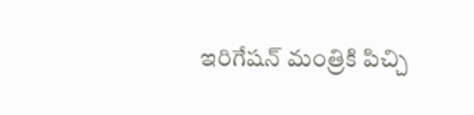ఇరిగేషన్ మంత్రికి పిచ్చి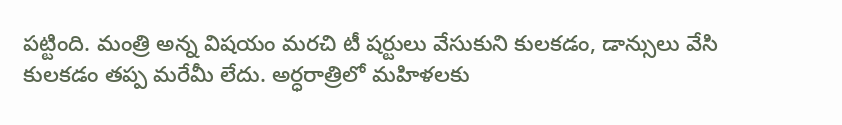పట్టింది. మంత్రి అన్న విషయం మరచి టీ షర్టులు వేసుకుని కులకడం, డాన్సులు వేసి కులకడం తప్ప మరేమీ లేదు. అర్ధరాత్రిలో మహిళలకు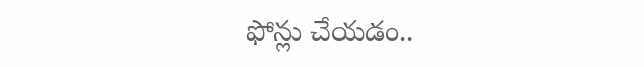ఫోన్లు చేయడం..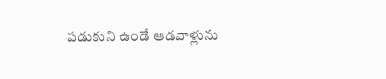పడుకుని ఉండే ఆడవాళ్లును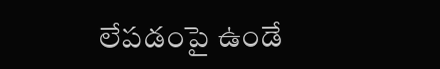లేపడంపై ఉండే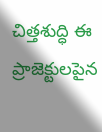చిత్తశుద్ధి ఈ ప్రాజెక్టులపైన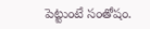పెట్టుంటే సంతోషం.